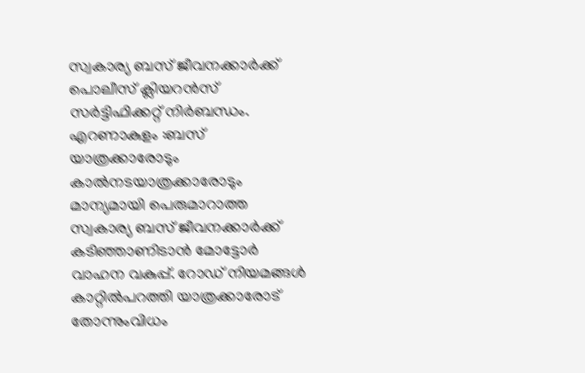സ്വകാര്യ ബസ് ജീവനക്കാർക്ക് പൊലീസ് ക്ലിയറൻസ് സർട്ടിഫിക്കറ്റ് നിർബന്ധം.
എറണാകുളം :ബസ് യാത്രക്കാരോടും കാൽനടയാത്രക്കാരോടും മാന്യമായി പെരുമാറാത്ത സ്വകാര്യ ബസ് ജീവനക്കാർക്ക് കടിഞ്ഞാണിടാൻ മോട്ടോർ വാഹന വകുപ്പ്. റോഡ് നിയമങ്ങൾ കാറ്റിൽപറത്തി യാത്രക്കാരോട് തോന്നുംവിധം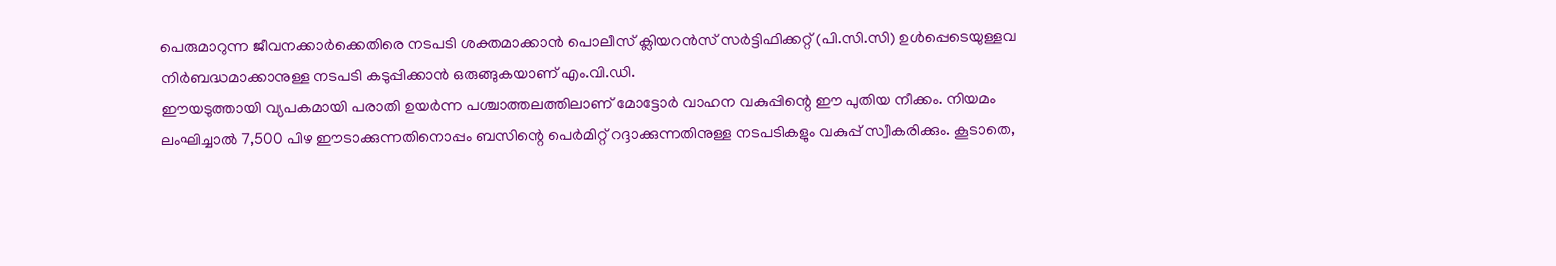പെരുമാറുന്ന ജീവനക്കാർക്കെതിരെ നടപടി ശക്തമാക്കാൻ പൊലീസ് ക്ലിയറൻസ് സർട്ടിഫിക്കറ്റ് (പി.സി.സി) ഉൾപ്പെടെയുള്ളവ നിർബദ്ധമാക്കാനുള്ള നടപടി കടുപ്പിക്കാൻ ഒരുങ്ങുകയാണ് എം.വി.ഡി.
ഈയടുത്തായി വ്യപകമായി പരാതി ഉയർന്ന പശ്ചാത്തലത്തിലാണ് മോട്ടോർ വാഹന വകുപ്പിന്റെ ഈ പുതിയ നീക്കം. നിയമം ലംഘിച്ചാൽ 7,500 പിഴ ഈടാക്കുന്നതിനൊപ്പം ബസിന്റെ പെർമിറ്റ് റദ്ദാക്കുന്നതിനുള്ള നടപടികളും വകുപ്പ് സ്വീകരിക്കും. കൂടാതെ,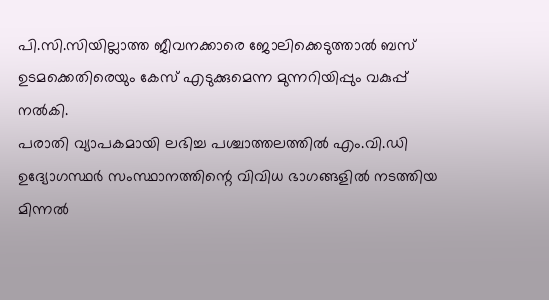പി.സി.സിയില്ലാത്ത ജീവനക്കാരെ ജോലിക്കെടുത്താൽ ബസ് ഉടമക്കെതിരെയും കേസ് എടുക്കുമെന്ന മുന്നറിയിപ്പും വകുപ്പ് നൽകി.
പരാതി വ്യാപകമായി ലഭിച്ച പശ്ചാത്തലത്തിൽ എം.വി.ഡി ഉദ്യോഗസ്ഥർ സംസ്ഥാനത്തിന്റെ വിവിധ ഭാഗങ്ങളിൽ നടത്തിയ മിന്നൽ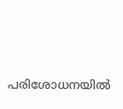പരിശോധനയിൽ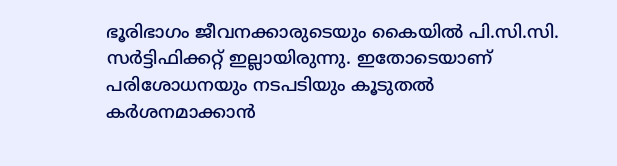ഭൂരിഭാഗം ജീവനക്കാരുടെയും കൈയിൽ പി.സി.സി. സർട്ടിഫിക്കറ്റ് ഇല്ലായിരുന്നു. ഇതോടെയാണ് പരിശോധനയും നടപടിയും കൂടുതൽ കർശനമാക്കാൻ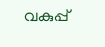വകുപ്പ്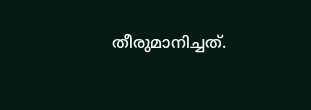തീരുമാനിച്ചത്.